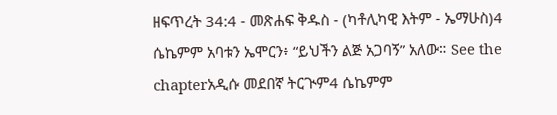ዘፍጥረት 34:4 - መጽሐፍ ቅዱስ - (ካቶሊካዊ እትም - ኤማሁስ)4 ሴኬምም አባቱን ኤሞርን፥ “ይህችን ልጅ አጋባኝ” አለው። See the chapterአዲሱ መደበኛ ትርጒም4 ሴኬምም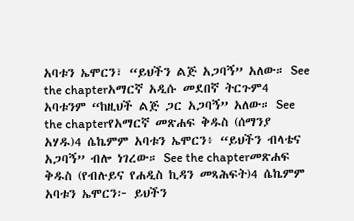አባቱን ኤሞርን፣ “ይህችን ልጅ አጋባኝ” አለው። See the chapterአማርኛ አዲሱ መደበኛ ትርጉም4 አባቱንም “ከዚህች ልጅ ጋር አጋባኝ” አለው። See the chapterየአማርኛ መጽሐፍ ቅዱስ (ሰማንያ አሃዱ)4 ሴኬምም አባቱን ኤሞርን፥ “ይህችን ብላቴና አጋባኝ” ብሎ ነገረው። See the chapterመጽሐፍ ቅዱስ (የብሉይና የሐዲስ ኪዳን መጻሕፍት)4 ሴኬምም አባቱን ኤሞርን፦ ይህችን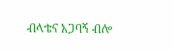ብላቴና አጋባኝ ብሎ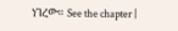ነገረው። See the chapter |